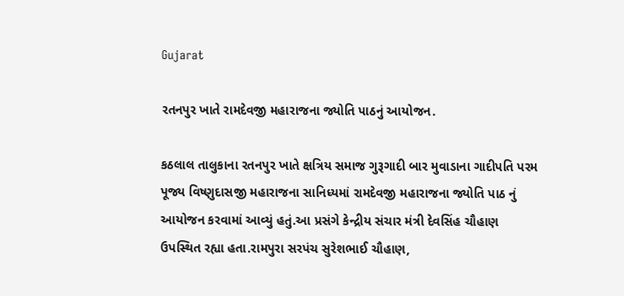Gujarat

રતનપુર ખાતે રામદેવજી મહારાજના જ્યોતિ પાઠનું આયોજન.

કઠલાલ તાલુકાના રતનપુર ખાતે ક્ષત્રિય સમાજ ગુરૂગાદી બાર મુવાડાના ગાદીપતિ પરમ પૂજ્ય વિષ્ણુદાસજી મહારાજના સાનિધ્યમાં રામદેવજી મહારાજના જ્યોતિ પાઠ નું આયોજન કરવામાં આવ્યું હતું.આ પ્રસંગે કેન્દ્રીય સંચાર મંત્રી દેવસિંહ ચૌહાણ ઉપસ્થિત રહ્યા હતા.રામપુરા સરપંચ સુરેશભાઈ ચૌહાણ,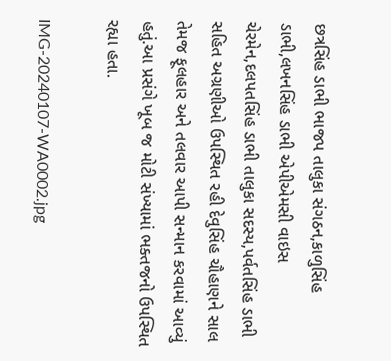છત્રસિંહ ડાભી ભાજપ તાલુકા સંગઠન,કાળુસિંહ ડાભી,લખનસિંહ ડાભી એપીએમસી વાઇસ ચેરમેન,દલપતસિંહ ડાભી તાલુકા સદસ્ય,પર્વતસિંહ ડાભી સહિત અગ્રણીઓ ઉપસ્થિત રહી દેવુસિંહ ચૌહાણને સાલ તેમજ ફૂલહાર અને તલવાર આપી સન્માન કરવામાં આવ્યું હતું.આ પ્રસંગે ખૂબ જ મોટી સંખ્યામાં ભક્તજનો ઉપસ્થિત રહ્યા હતા.

IMG-20240107-WA0002.jpg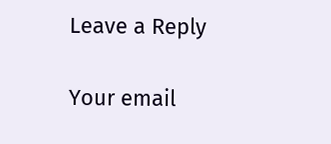Leave a Reply

Your email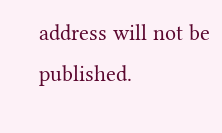address will not be published.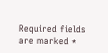Required fields are marked *